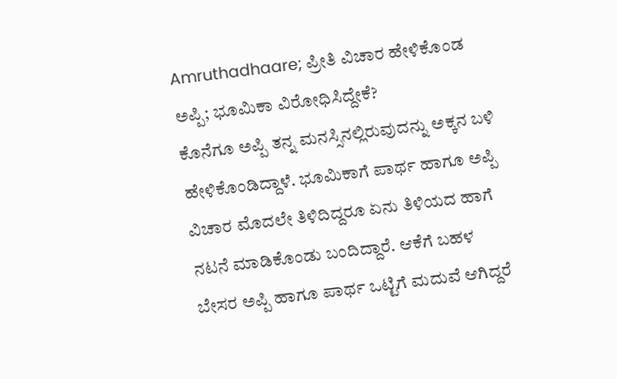Amruthadhaare; ಪ್ರೀತಿ ವಿಚಾರ ಹೇಳಿಕೊಂಡ ಅಪ್ಪಿ; ಭೂಮಿಕಾ ವಿರೋಧಿಸಿದ್ದೇಕೆ?
ಕೊನೆಗೂ ಅಪ್ಪಿ ತನ್ನ ಮನಸ್ಸಿನಲ್ಲಿರುವುದನ್ನು ಅಕ್ಕನ ಬಳಿ ಹೇಳಿಕೊಂಡಿದ್ದಾಳೆ. ಭೂಮಿಕಾಗೆ ಪಾರ್ಥ ಹಾಗೂ ಅಪ್ಪಿ ವಿಚಾರ ಮೊದಲೇ ತಿಳಿದಿದ್ದರೂ ಏನು ತಿಳಿಯದ ಹಾಗೆ ನಟನೆ ಮಾಡಿಕೊಂಡು ಬಂದಿದ್ದಾರೆ. ಆಕೆಗೆ ಬಹಳ ಬೇಸರ ಅಪ್ಪಿ ಹಾಗೂ ಪಾರ್ಥ ಒಟ್ಟಿಗೆ ಮದುವೆ ಆಗಿದ್ದರೆ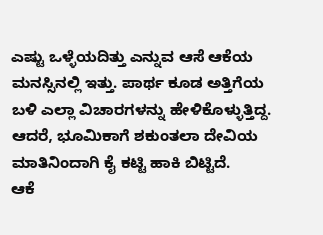ಎಷ್ಟು ಒಳ್ಳೆಯದಿತ್ತು ಎನ್ನುವ ಆಸೆ ಆಕೆಯ ಮನಸ್ಸಿನಲ್ಲಿ ಇತ್ತು. ಪಾರ್ಥ ಕೂಡ ಅತ್ತಿಗೆಯ ಬಳಿ ಎಲ್ಲಾ ವಿಚಾರಗಳನ್ನು ಹೇಳಿಕೊಳ್ಳುತ್ತಿದ್ದ. ಆದರೆ, ಭೂಮಿಕಾಗೆ ಶಕುಂತಲಾ ದೇವಿಯ ಮಾತಿನಿಂದಾಗಿ ಕೈ ಕಟ್ಟಿ ಹಾಕಿ ಬಿಟ್ಟಿದೆ.
ಆಕೆ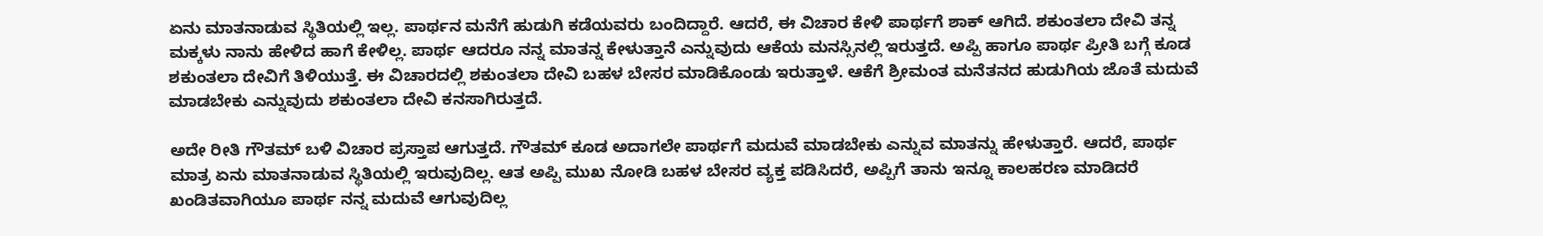ಏನು ಮಾತನಾಡುವ ಸ್ಥಿತಿಯಲ್ಲಿ ಇಲ್ಲ. ಪಾರ್ಥನ ಮನೆಗೆ ಹುಡುಗಿ ಕಡೆಯವರು ಬಂದಿದ್ದಾರೆ. ಆದರೆ, ಈ ವಿಚಾರ ಕೇಳಿ ಪಾರ್ಥಗೆ ಶಾಕ್ ಆಗಿದೆ. ಶಕುಂತಲಾ ದೇವಿ ತನ್ನ ಮಕ್ಕಳು ನಾನು ಹೇಳಿದ ಹಾಗೆ ಕೇಳಿಲ್ಲ. ಪಾರ್ಥ ಆದರೂ ನನ್ನ ಮಾತನ್ನ ಕೇಳುತ್ತಾನೆ ಎನ್ನುವುದು ಆಕೆಯ ಮನಸ್ಸಿನಲ್ಲಿ ಇರುತ್ತದೆ. ಅಪ್ಪಿ ಹಾಗೂ ಪಾರ್ಥ ಪ್ರೀತಿ ಬಗ್ಗೆ ಕೂಡ ಶಕುಂತಲಾ ದೇವಿಗೆ ತಿಳಿಯುತ್ತೆ. ಈ ವಿಚಾರದಲ್ಲಿ ಶಕುಂತಲಾ ದೇವಿ ಬಹಳ ಬೇಸರ ಮಾಡಿಕೊಂಡು ಇರುತ್ತಾಳೆ. ಆಕೆಗೆ ಶ್ರೀಮಂತ ಮನೆತನದ ಹುಡುಗಿಯ ಜೊತೆ ಮದುವೆ ಮಾಡಬೇಕು ಎನ್ನುವುದು ಶಕುಂತಲಾ ದೇವಿ ಕನಸಾಗಿರುತ್ತದೆ.

ಅದೇ ರೀತಿ ಗೌತಮ್ ಬಳಿ ವಿಚಾರ ಪ್ರಸ್ತಾಪ ಆಗುತ್ತದೆ. ಗೌತಮ್ ಕೂಡ ಅದಾಗಲೇ ಪಾರ್ಥಗೆ ಮದುವೆ ಮಾಡಬೇಕು ಎನ್ನುವ ಮಾತನ್ನು ಹೇಳುತ್ತಾರೆ. ಆದರೆ, ಪಾರ್ಥ ಮಾತ್ರ ಏನು ಮಾತನಾಡುವ ಸ್ಥಿತಿಯಲ್ಲಿ ಇರುವುದಿಲ್ಲ. ಆತ ಅಪ್ಪಿ ಮುಖ ನೋಡಿ ಬಹಳ ಬೇಸರ ವ್ಯಕ್ತ ಪಡಿಸಿದರೆ, ಅಪ್ಪಿಗೆ ತಾನು ಇನ್ನೂ ಕಾಲಹರಣ ಮಾಡಿದರೆ ಖಂಡಿತವಾಗಿಯೂ ಪಾರ್ಥ ನನ್ನ ಮದುವೆ ಆಗುವುದಿಲ್ಲ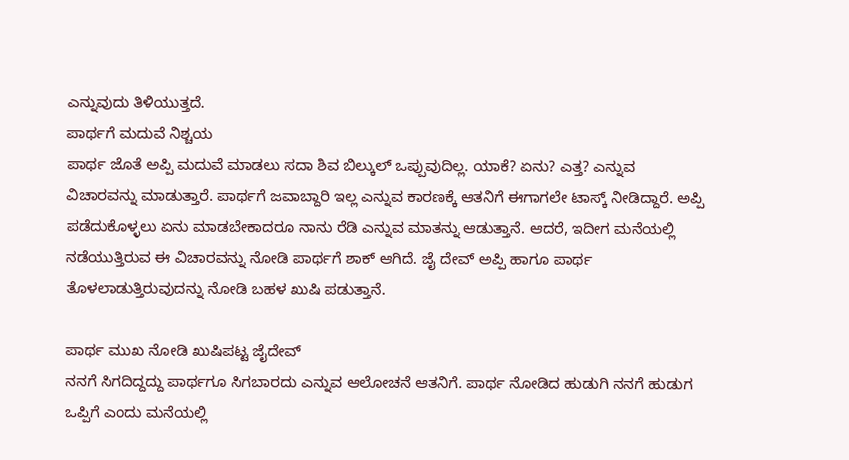ಎನ್ನುವುದು ತಿಳಿಯುತ್ತದೆ.
ಪಾರ್ಥಗೆ ಮದುವೆ ನಿಶ್ಚಯ
ಪಾರ್ಥ ಜೊತೆ ಅಪ್ಪಿ ಮದುವೆ ಮಾಡಲು ಸದಾ ಶಿವ ಬಿಲ್ಕುಲ್ ಒಪ್ಪುವುದಿಲ್ಲ. ಯಾಕೆ? ಏನು? ಎತ್ತ? ಎನ್ನುವ ವಿಚಾರವನ್ನು ಮಾಡುತ್ತಾರೆ. ಪಾರ್ಥಗೆ ಜವಾಬ್ದಾರಿ ಇಲ್ಲ ಎನ್ನುವ ಕಾರಣಕ್ಕೆ ಆತನಿಗೆ ಈಗಾಗಲೇ ಟಾಸ್ಕ್ ನೀಡಿದ್ದಾರೆ. ಅಪ್ಪಿ ಪಡೆದುಕೊಳ್ಳಲು ಏನು ಮಾಡಬೇಕಾದರೂ ನಾನು ರೆಡಿ ಎನ್ನುವ ಮಾತನ್ನು ಆಡುತ್ತಾನೆ. ಆದರೆ, ಇದೀಗ ಮನೆಯಲ್ಲಿ ನಡೆಯುತ್ತಿರುವ ಈ ವಿಚಾರವನ್ನು ನೋಡಿ ಪಾರ್ಥಗೆ ಶಾಕ್ ಆಗಿದೆ. ಜೈ ದೇವ್ ಅಪ್ಪಿ ಹಾಗೂ ಪಾರ್ಥ ತೊಳಲಾಡುತ್ತಿರುವುದನ್ನು ನೋಡಿ ಬಹಳ ಖುಷಿ ಪಡುತ್ತಾನೆ.

ಪಾರ್ಥ ಮುಖ ನೋಡಿ ಖುಷಿಪಟ್ಟ ಜೈದೇವ್
ನನಗೆ ಸಿಗದಿದ್ದದ್ದು ಪಾರ್ಥಗೂ ಸಿಗಬಾರದು ಎನ್ನುವ ಆಲೋಚನೆ ಆತನಿಗೆ. ಪಾರ್ಥ ನೋಡಿದ ಹುಡುಗಿ ನನಗೆ ಹುಡುಗ ಒಪ್ಪಿಗೆ ಎಂದು ಮನೆಯಲ್ಲಿ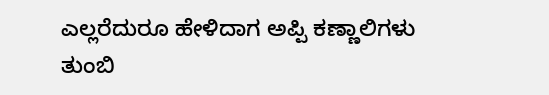ಎಲ್ಲರೆದುರೂ ಹೇಳಿದಾಗ ಅಪ್ಪಿ ಕಣ್ಣಾಲಿಗಳು ತುಂಬಿ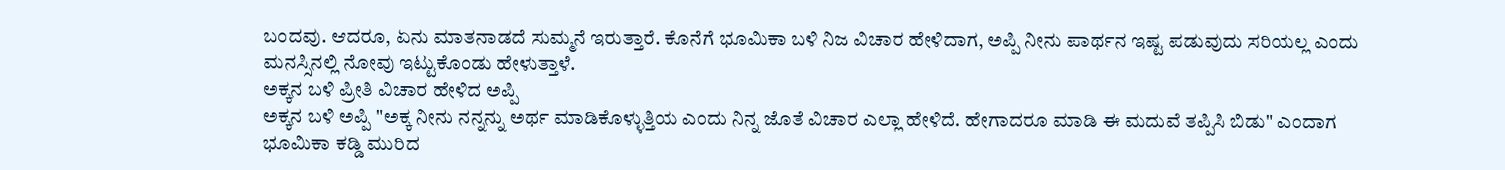ಬಂದವು. ಆದರೂ, ಏನು ಮಾತನಾಡದೆ ಸುಮ್ಮನೆ ಇರುತ್ತಾರೆ. ಕೊನೆಗೆ ಭೂಮಿಕಾ ಬಳಿ ನಿಜ ವಿಚಾರ ಹೇಳಿದಾಗ, ಅಪ್ಪಿ ನೀನು ಪಾರ್ಥನ ಇಷ್ಟ ಪಡುವುದು ಸರಿಯಲ್ಲ ಎಂದು ಮನಸ್ಸಿನಲ್ಲಿ ನೋವು ಇಟ್ಟುಕೊಂಡು ಹೇಳುತ್ತಾಳೆ.
ಅಕ್ಕನ ಬಳಿ ಪ್ರೀತಿ ವಿಚಾರ ಹೇಳಿದ ಅಪ್ಪಿ
ಅಕ್ಕನ ಬಳಿ ಅಪ್ಪಿ "ಅಕ್ಕ ನೀನು ನನ್ನನ್ನು ಅರ್ಥ ಮಾಡಿಕೊಳ್ಳುತ್ತಿಯ ಎಂದು ನಿನ್ನ ಜೊತೆ ವಿಚಾರ ಎಲ್ಲಾ ಹೇಳಿದೆ. ಹೇಗಾದರೂ ಮಾಡಿ ಈ ಮದುವೆ ತಪ್ಪಿಸಿ ಬಿಡು" ಎಂದಾಗ ಭೂಮಿಕಾ ಕಡ್ಡಿ ಮುರಿದ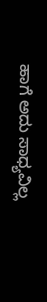ಹಾಗೆ ಅದು ಸಾಧ್ಯವಿಲ್ಲ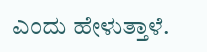ಎಂದು ಹೇಳುತ್ತಾಳೆ.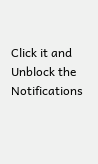Click it and Unblock the Notifications